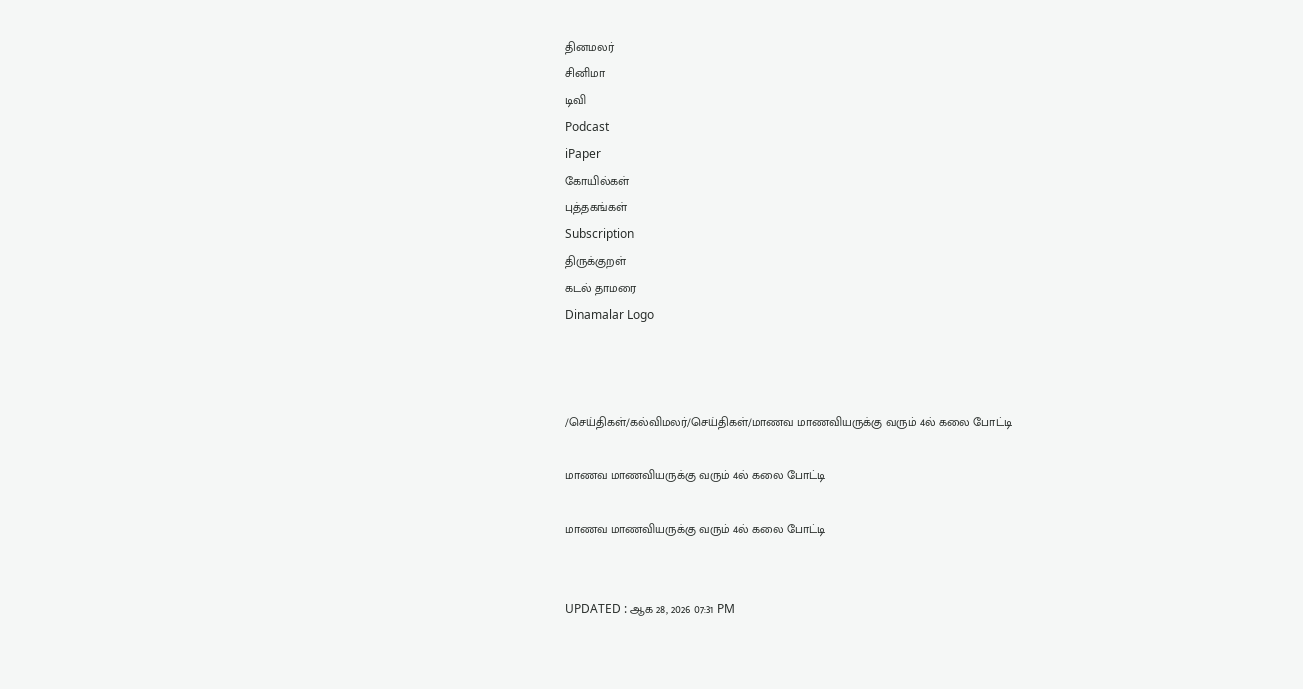தினமலர்
சினிமா
டிவி
Podcast
iPaper
கோயில்கள்
புத்தகங்கள்
Subscription
திருக்குறள்
கடல் தாமரை
Dinamalar Logo



/செய்திகள்/கல்விமலர்/செய்திகள்/மாணவ மாணவியருக்கு வரும் 4ல் கலை போட்டி

மாணவ மாணவியருக்கு வரும் 4ல் கலை போட்டி

மாணவ மாணவியருக்கு வரும் 4ல் கலை போட்டி


UPDATED : ஆக 28, 2026 07:31 PM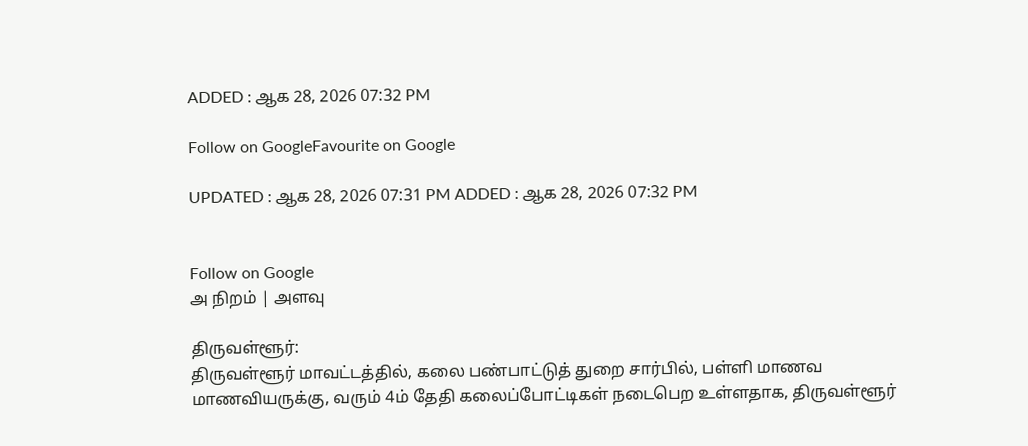ADDED : ஆக 28, 2026 07:32 PM

Follow on GoogleFavourite on Google

UPDATED : ஆக 28, 2026 07:31 PM ADDED : ஆக 28, 2026 07:32 PM


Follow on Google
அ நிறம் | அளவு

திருவள்ளூர்:
திருவள்ளூர் மாவட்டத்தில், கலை பண்பாட்டுத் துறை சார்பில், பள்ளி மாணவ மாணவியருக்கு, வரும் 4ம் தேதி கலைப்போட்டிகள் நடைபெற உள்ளதாக, திருவள்ளூர்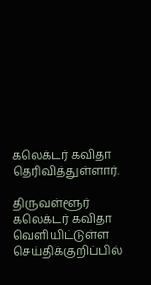கலெக்டர் கவிதா தெரிவித்துள்ளார்.

திருவள்ளூர் கலெக்டர் கவிதா வெளியிட்டுள்ள செய்திக்குறிப்பில்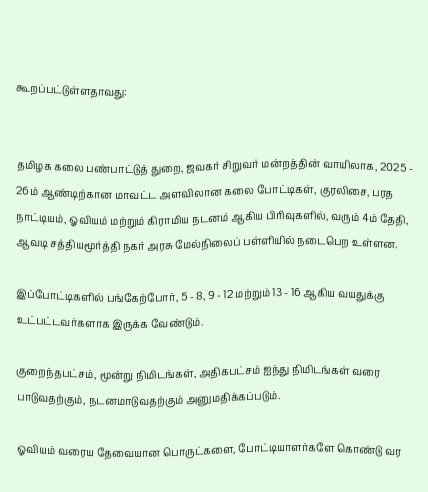கூறப்பட்டுள்ளதாவது:


தமிழக கலை பண்பாட்டுத் துறை, ஜவகர் சிறுவர் மன்றத்தின் வாயிலாக, 2025 - 26ம் ஆண்டிற்கான மாவட்ட அளவிலான கலை போட்டிகள், குரலிசை, பரத நாட்டியம், ஓவியம் மற்றும் கிராமிய நடனம் ஆகிய பிரிவுகளில், வரும் 4ம் தேதி, ஆவடி சத்தியமூர்த்தி நகர் அரசு மேல்நிலைப் பள்ளியில் நடைபெற உள்ளன.

இப்போட்டிகளில் பங்கேற்போர், 5 - 8, 9 - 12 மற்றும் 13 - 16 ஆகிய வயதுக்கு உட்பட்டவர்களாக இருக்க வேண்டும்.

குறைந்தபட்சம், மூன்று நிமிடங்கள், அதிகபட்சம் ஐந்து நிமிடங்கள் வரை பாடுவதற்கும், நடனமாடுவதற்கும் அனுமதிக்கப்படும்.

ஓவியம் வரைய தேவையான பொருட்களை, போட்டியாளர்களே கொண்டு வர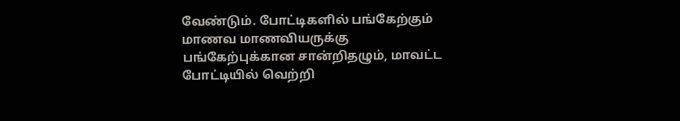வேண்டும். போட்டிகளில் பங்கேற்கும் மாணவ மாணவியருக்கு பங்கேற்புக்கான சான்றிதழும், மாவட்ட போட்டியில் வெற்றி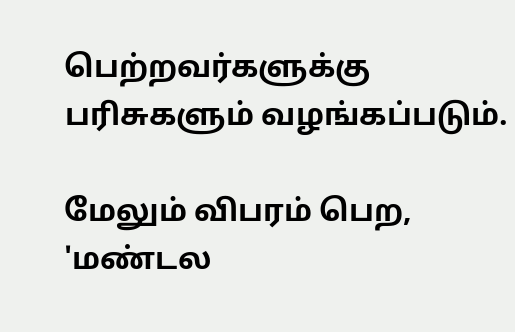பெற்றவர்களுக்கு பரிசுகளும் வழங்கப்படும்.

மேலும் விபரம் பெற, 'மண்டல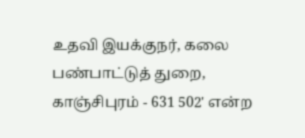உதவி இயக்குநர், கலை பண்பாட்டுத் துறை, காஞ்சிபுரம் - 631 502' என்ற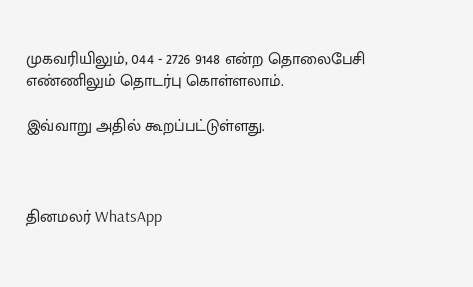முகவரியிலும், 044 - 2726 9148 என்ற தொலைபேசி எண்ணிலும் தொடர்பு கொள்ளலாம்.

இவ்வாறு அதில் கூறப்பட்டுள்ளது.



தினமலர் WhatsApp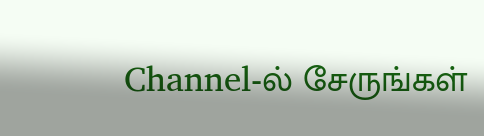Channel-ல் சேருங்கள்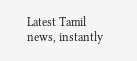Latest Tamil news, instantly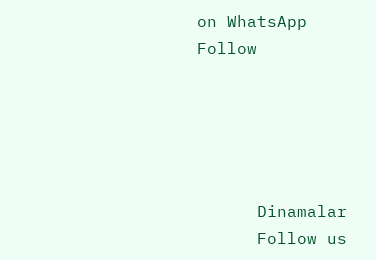on WhatsApp
Follow





      Dinamalar
      Follow us